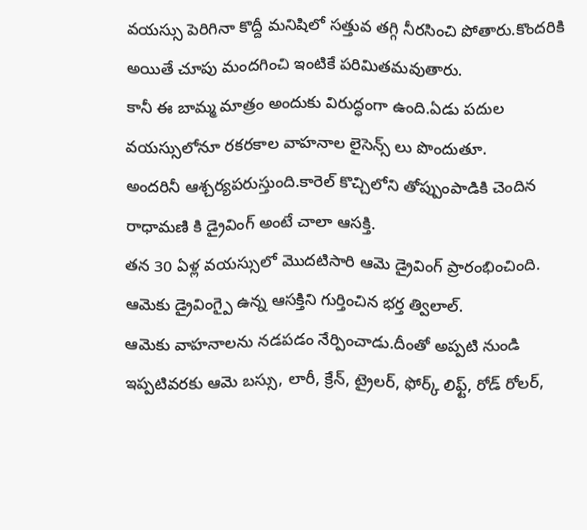వయస్సు పెరిగినా కొద్దీ మనిషిలో సత్తువ తగ్గి నీరసించి పోతారు.కొందరికి అయితే చూపు మందగించి ఇంటికే పరిమితమవుతారు.
కానీ ఈ బామ్మ మాత్రం అందుకు విరుద్ధంగా ఉంది.ఏడు పదుల వయస్సులోనూ రకరకాల వాహనాల లైసెన్స్ లు పొందుతూ.
అందరినీ ఆశ్చర్యపరుస్తుంది.కారెల్ కొచ్చిలోని తోప్పుంపాడికి చెందిన రాధామణి కి డ్రైవింగ్ అంటే చాలా ఆసక్తి.
తన 30 ఏళ్ల వయస్సులో మొదటిసారి ఆమె డ్రైవింగ్ ప్రారంభించింది.
ఆమెకు డ్రైవింగ్పై ఉన్న ఆసక్తిని గుర్తించిన భర్త త్విలాల్.
ఆమెకు వాహనాలను నడపడం నేర్పించాడు.దీంతో అప్పటి నుండి ఇప్పటివరకు ఆమె బస్సు, లారీ, క్రేన్, ట్రైలర్, ఫోర్క్ లిఫ్ట్, రోడ్ రోలర్,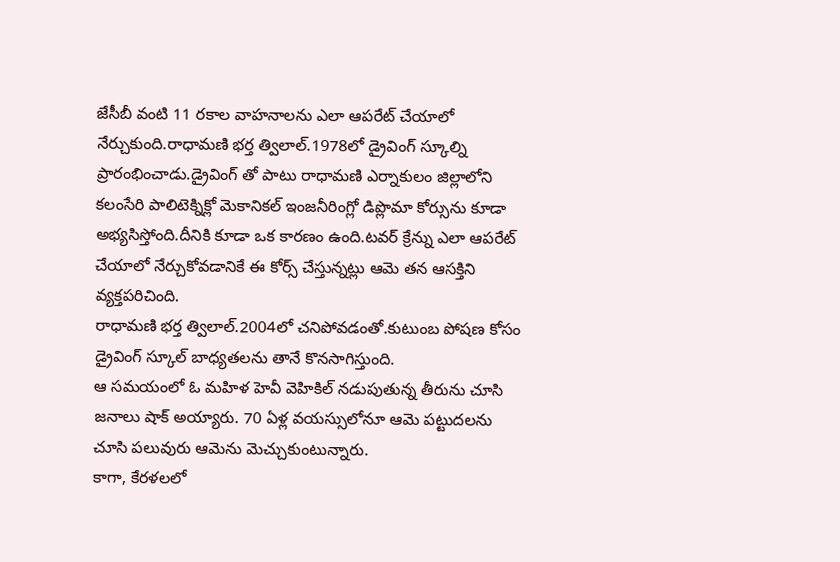జేసీబీ వంటి 11 రకాల వాహనాలను ఎలా ఆపరేట్ చేయాలో నేర్చుకుంది.రాధామణి భర్త త్విలాల్.1978లో డ్రైవింగ్ స్కూల్ని ప్రారంభించాడు.డ్రైవింగ్ తో పాటు రాధామణి ఎర్నాకులం జిల్లాలోని కలంసేరి పాలిటెక్నిక్లో మెకానికల్ ఇంజనీరింగ్లో డిప్లొమా కోర్సును కూడా అభ్యసిస్తోంది.దీనికి కూడా ఒక కారణం ఉంది.టవర్ క్రేన్ను ఎలా ఆపరేట్ చేయాలో నేర్చుకోవడానికే ఈ కోర్స్ చేస్తున్నట్లు ఆమె తన ఆసక్తిని వ్యక్తపరిచింది.
రాధామణి భర్త త్విలాల్.2004లో చనిపోవడంతో.కుటుంబ పోషణ కోసం డ్రైవింగ్ స్కూల్ బాధ్యతలను తానే కొనసాగిస్తుంది.
ఆ సమయంలో ఓ మహిళ హెవీ వెహికిల్ నడుపుతున్న తీరును చూసి జనాలు షాక్ అయ్యారు. 70 ఏళ్ల వయస్సులోనూ ఆమె పట్టుదలను చూసి పలువురు ఆమెను మెచ్చుకుంటున్నారు.
కాగా, కేరళలలో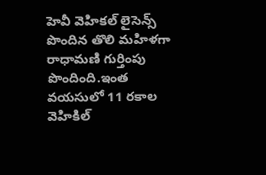హెవీ వెహికల్ లైసెన్స్ పొందిన తొలి మహిళగా రాధామణి గుర్తింపు పొందింది.ఇంత వయసులో 11 రకాల వెహికిల్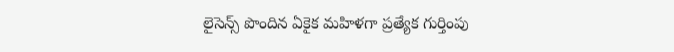లైసెన్స్ పొందిన ఏకైక మహిళగా ప్రత్యేక గుర్తింపు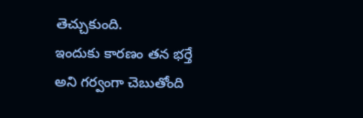తెచ్చుకుంది.
ఇందుకు కారణం తన భర్తే అని గర్వంగా చెబుతోంది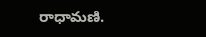రాధామణి.